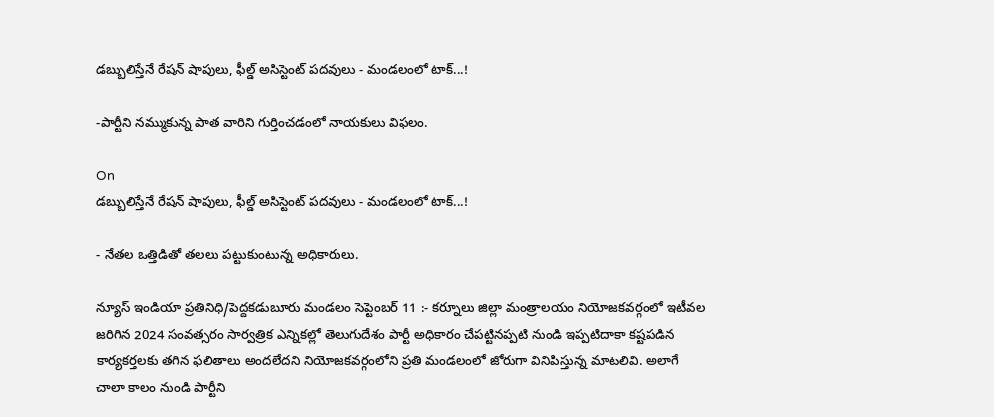డబ్బులిస్తేనే రేషన్ షాపులు, ఫీల్డ్ అసిస్టెంట్ పదవులు - మండలంలో టాక్...!

-పార్టీని నమ్ముకున్న పాత వారిని గుర్తించడంలో నాయకులు విఫలం.

On
డబ్బులిస్తేనే రేషన్ షాపులు, ఫీల్డ్ అసిస్టెంట్ పదవులు - మండలంలో టాక్...!

- నేతల ఒత్తిడితో తలలు పట్టుకుంటున్న అధికారులు.

న్యూస్ ఇండియా ప్రతినిధి/పెద్దకడుబూరు మండలం సెప్టెంబర్ 11 :- కర్నూలు జిల్లా మంత్రాలయం నియోజకవర్గంలో ఇటీవల జరిగిన 2024 సంవత్సరం సార్వత్రిక ఎన్నికల్లో తెలుగుదేశం పార్టీ అధికారం చేపట్టినప్పటి నుండి ఇప్పటిదాకా కష్టపడిన కార్యకర్తలకు తగిన ఫలితాలు అందలేదని నియోజకవర్గంలోని ప్రతి మండలంలో జోరుగా వినిపిస్తున్న మాటలివి. అలాగే చాలా కాలం నుండి పార్టీని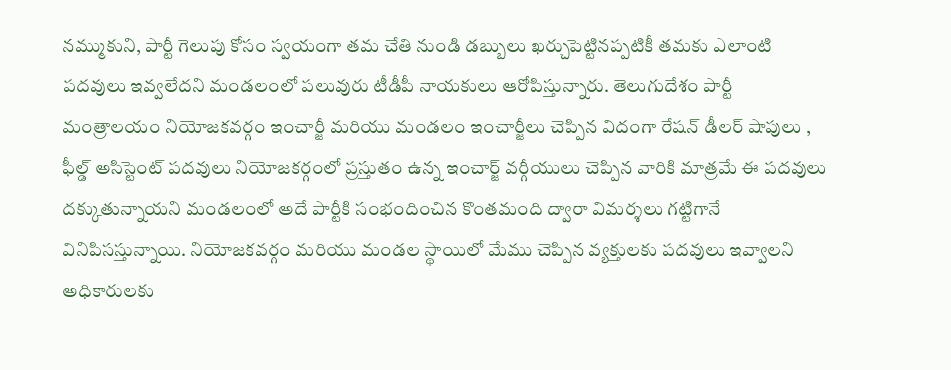నమ్ముకుని, పార్టీ గెలుపు కోసం స్వయంగా తమ చేతి నుండి డబ్బులు ఖర్చుపెట్టినప్పటికీ తమకు ఎలాంటి పదవులు ఇవ్వలేదని మండలంలో పలువురు టీడీపీ నాయకులు ఆరోపిస్తున్నారు. తెలుగుదేశం పార్టీ మంత్రాలయం నియోజకవర్గం ఇంచార్జీ మరియు మండలం ఇంచార్జీలు చెప్పిన విదంగా రేషన్ డీలర్ షాపులు , ఫీల్డ్ అసిస్టెంట్ పదవులు నియోజకర్గంలో ప్రస్తుతం ఉన్న ఇంచార్జ్ వర్గీయులు చెప్పిన వారికి మాత్రమే ఈ పదవులు దక్కుతున్నాయని మండలంలో అదే పార్టీకి సంభందించిన కొంతమంది ద్వారా విమర్శలు గట్టిగానే వినిపిసస్తున్నాయి. నియోజకవర్గం మరియు మండల స్థాయిలో మేము చెప్పిన వ్యక్తులకు పదవులు ఇవ్వాలని అధికారులకు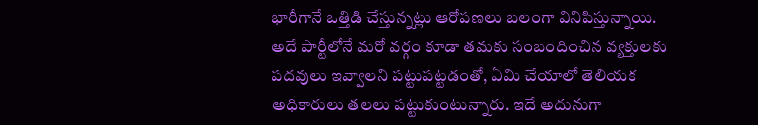భారీగానే ఒత్తిడి చేస్తున్నట్లు ఆరోపణలు బలంగా వినిపిస్తున్నాయి. అదే పార్టీలోనే మరో వర్గం కూడా తమకు సంబందించిన వ్యక్తులకు పదవులు ఇవ్వాలని పట్టుపట్టడంతో, ఏమి చేయాలో తెలియక అధికారులు తలలు పట్టుకుంటున్నారు. ఇదే అదునుగా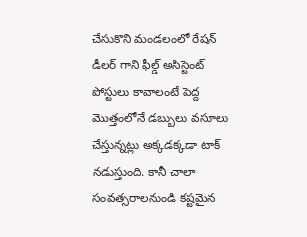చేసుకొని మండలంలో రేషన్ డీలర్ గాని ఫీల్డ్ అసిస్టెంట్ పోస్టులు కావాలంటే పెద్ద మొత్తంలోనే డబ్బులు వసూలు చేస్తున్నట్లు అక్కడక్కడా టాక్ నడుస్తుంది. కానీ చాలా సంవత్సరాలనుండి కష్టమైన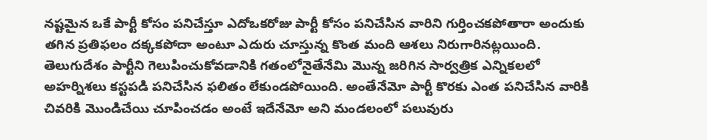నష్టమైన ఒకే పార్టీ కోసం పనిచేస్తూ ఎదోఒకరోజు పార్టీ కోసం పనిచేసిన వారిని గుర్తించకపోతారా అందుకు తగిన ప్రతిఫలం దక్కకపోదా అంటూ ఎదురు చూస్తున్న కొంత మంది ఆశలు నిరుగారినట్లయింది. తెలుగుదేశం పార్టీని గెలుపించుకోవడానికి గతంలోనైతేనేమి మొన్న జరిగిన సార్వత్రిక ఎన్నికలలో అహర్నిశలు కస్టపడి పనిచేసిన ఫలితం లేకుండపోయింది. అంతేనేమో పార్టీ కొరకు ఎంత పనిచేసిన వారికి చివరికి మొండిచేయి చూపించడం అంటే ఇదేనేమో అని మండలంలో పలువురు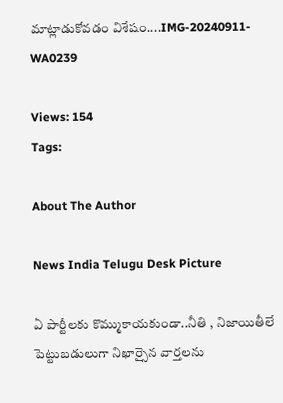మాట్లాడుకోవడం విశేషం....IMG-20240911-WA0239

Views: 154
Tags:

About The Author

News India Telugu Desk Picture

ఏ పార్టీలకు కొమ్ముకాయకుండా..నీతి , నిజాయితీలే పెట్టుబడులుగా నిఖార్సైన వార్తలను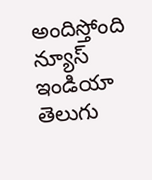అందిస్తోంది న్యూస్ ఇండియా తెలుగు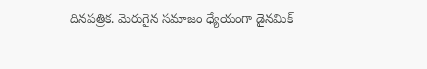దినపత్రిక. మెరుగైన సమాజం ధ్యేయంగా డైనమిక్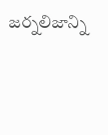జర్నలిజాన్ని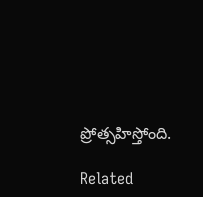ప్రోత్సహిస్తోంది.

Related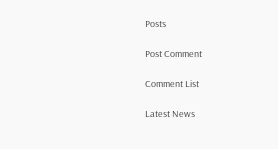Posts

Post Comment

Comment List

Latest News